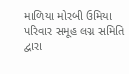માળિયા મોરબી ઉમિયા પરિવાર સમૂહ લગ્ન સમિતિ દ્વારા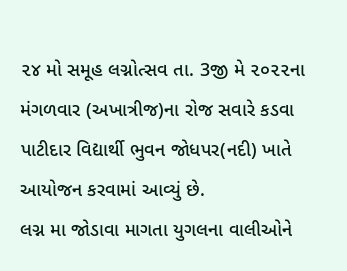૨૪ મો સમૂહ લગ્નોત્સવ તા. 3જી મે ૨૦૨૨ના મંગળવાર (અખાત્રીજ)ના રોજ સવારે કડવા પાટીદાર વિદ્યાર્થી ભુવન જોધપર(નદી) ખાતે આયોજન કરવામાં આવ્યું છે.
લગ્ન મા જોડાવા માગતા યુગલના વાલીઓને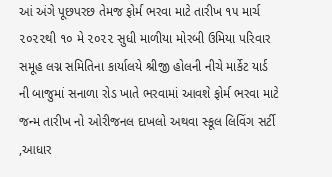આં અંગે પૂછપરછ તેમજ ફોર્મ ભરવા માટે તારીખ ૧૫ માર્ચ ૨૦૨૨થી ૧૦ મે ૨૦૨૨ સુધી માળીયા મોરબી ઉમિયા પરિવાર સમૂહ લગ્ન સમિતિના કાર્યાલયે શ્રીજી હોલની નીચે માર્કેટ યાર્ડ ની બાજુમાં સનાળા રોડ ખાતે ભરવામાં આવશે ફોર્મ ભરવા માટે જન્મ તારીખ નો ઓરીજનલ દાખલો અથવા સ્કૂલ લિવિંગ સર્ટી ,આધાર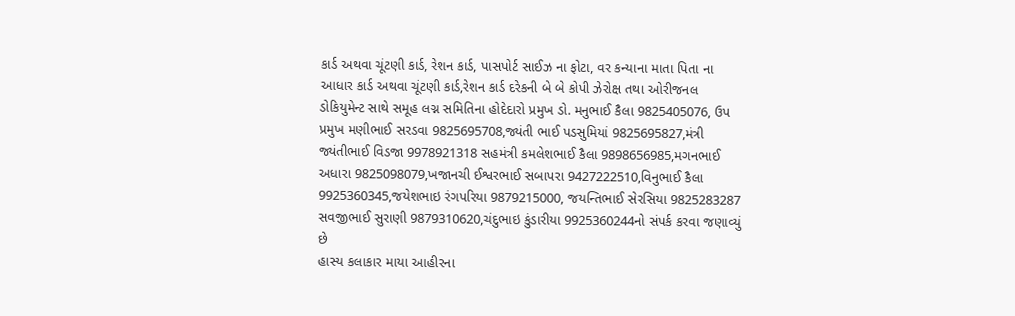કાર્ડ અથવા ચૂંટણી કાર્ડ, રેશન કાર્ડ, પાસપોર્ટ સાઈઝ ના ફોટા, વર કન્યાના માતા પિતા ના આધાર કાર્ડ અથવા ચૂંટણી કાર્ડ,રેશન કાર્ડ દરેકની બે બે કોપી ઝેરોક્ષ તથા ઓરીજનલ ડોકિયુમેન્ટ સાથે સમૂહ લગ્ન સમિતિના હોદેદારો પ્રમુખ ડો. મનુભાઈ કૈલા 9825405076, ઉપ પ્રમુખ મણીભાઈ સરડવા 9825695708,જ્યંતી ભાઈ પડસુમિયાં 9825695827,મંત્રી જ્યંતીભાઈ વિડજા 9978921318 સહમંત્રી કમલેશભાઈ કૈલા 9898656985,મગનભાઈ અધારા 9825098079,ખજાનચી ઈશ્વરભાઈ સબાપરા 9427222510,વિનુભાઈ કૈલા 9925360345,જયેશભાઇ રંગપરિયા 9879215000, જયન્તિભાઈ સેરસિયા 9825283287 સવજીભાઈ સુરાણી 9879310620,ચંદુભાઇ કુંડારીયા 9925360244નો સંપર્ક કરવા જણાવ્યું છે
હાસ્ય કલાકાર માયા આહીરના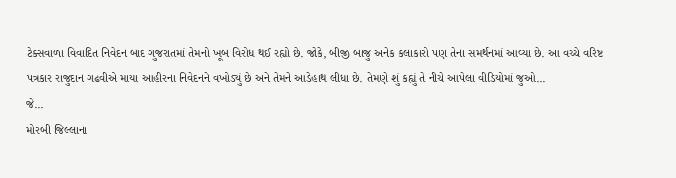ટેક્સવાળા વિવાદિત નિવેદન બાદ ગુજરાતમાં તેમનો ખૂબ વિરોધ થઈ રહ્યો છે. જોકે, બીજી બાજુ અનેક કલાકારો પણ તેના સમર્થનમાં આવ્યા છે. આ વચ્ચે વરિષ્ટ પત્રકાર રાજુદાન ગઢવીએ માયા આહીરના નિવેદનને વખોડ્યું છે અને તેમને આડેહાથ લીધા છે. તેમણે શું કહ્યું તે નીચે આપેલા વીડિયોમાં જુઓ...
જે...
મોરબી જિલ્લાના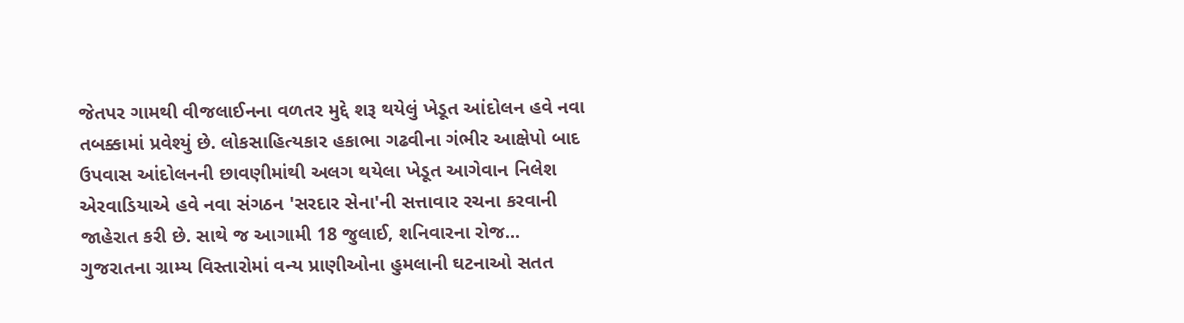જેતપર ગામથી વીજલાઈનના વળતર મુદ્દે શરૂ થયેલું ખેડૂત આંદોલન હવે નવા તબક્કામાં પ્રવેશ્યું છે. લોકસાહિત્યકાર હકાભા ગઢવીના ગંભીર આક્ષેપો બાદ ઉપવાસ આંદોલનની છાવણીમાંથી અલગ થયેલા ખેડૂત આગેવાન નિલેશ એરવાડિયાએ હવે નવા સંગઠન 'સરદાર સેના'ની સત્તાવાર રચના કરવાની જાહેરાત કરી છે. સાથે જ આગામી 18 જુલાઈ, શનિવારના રોજ...
ગુજરાતના ગ્રામ્ય વિસ્તારોમાં વન્ય પ્રાણીઓના હુમલાની ઘટનાઓ સતત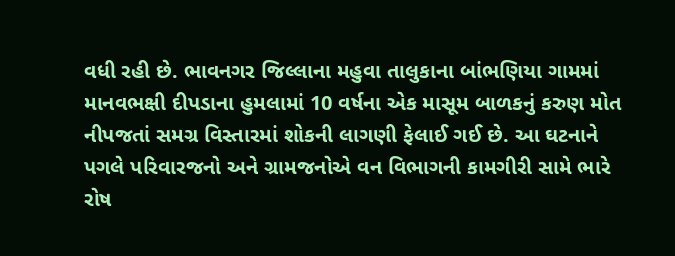વધી રહી છે. ભાવનગર જિલ્લાના મહુવા તાલુકાના બાંભણિયા ગામમાં માનવભક્ષી દીપડાના હુમલામાં 10 વર્ષના એક માસૂમ બાળકનું કરુણ મોત નીપજતાં સમગ્ર વિસ્તારમાં શોકની લાગણી ફેલાઈ ગઈ છે. આ ઘટનાને પગલે પરિવારજનો અને ગ્રામજનોએ વન વિભાગની કામગીરી સામે ભારે રોષ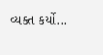વ્યક્ત કર્યો...